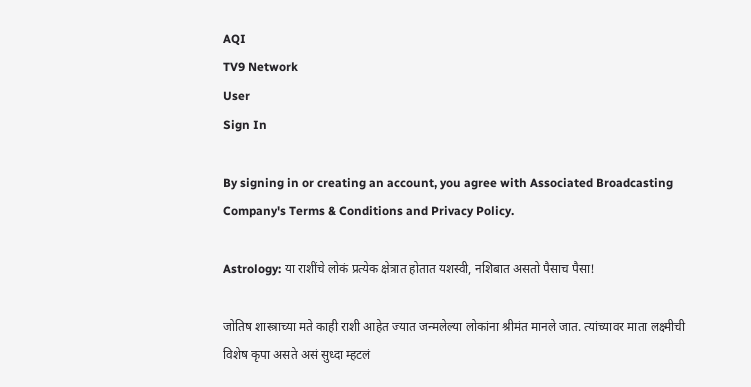AQI
TV9 Network
User
Sign In

By signing in or creating an account, you agree with Associated Broadcasting Company's Terms & Conditions and Privacy Policy.

Astrology: या राशींचे लोकं प्रत्येक क्षेत्रात होतात यशस्वी, नशिबात असतो पैसाच पैसा!

जोतिष शास्त्राच्या मते काही राशी आहेत ज्यात जन्मलेल्या लोकांना श्रीमंत मानले जात. त्यांच्यावर माता लक्ष्मीची विशेष कृपा असते असं सुध्दा म्हटलं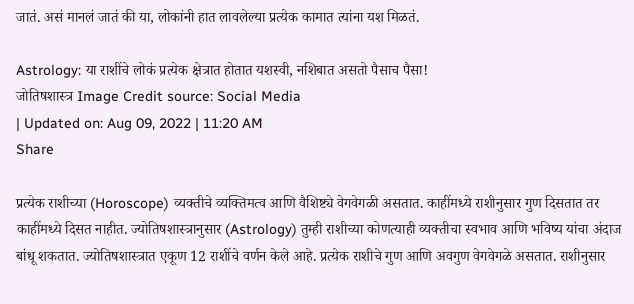जातं. असं मानलं जातं की या, लोकांनी हात लावलेल्या प्रत्येक कामात त्यांना यश मिळतं.

Astrology: या राशींचे लोकं प्रत्येक क्षेत्रात होतात यशस्वी, नशिबात असतो पैसाच पैसा!
जोतिषशास्त्र Image Credit source: Social Media
| Updated on: Aug 09, 2022 | 11:20 AM
Share

प्रत्येक राशीच्या (Horoscope) व्यक्तीचे व्यक्तिमत्व आणि वैशिष्ट्ये वेगवेगळी असतात. काहींमध्ये राशीनुसार गुण दिसतात तर काहींमध्ये दिसत नाहीत. ज्योतिषशास्त्रानुसार (Astrology) तुम्ही राशीच्या कोणत्याही व्यक्तीचा स्वभाव आणि भविष्य यांचा अंदाज बांधू शकतात. ज्योतिषशास्त्रात एकूण 12 राशींचे वर्णन केले आहे. प्रत्येक राशीचे गुण आणि अवगुण वेगवेगळे असतात. राशीनुसार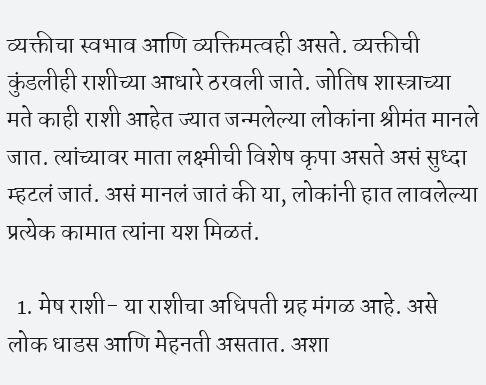व्यक्तीचा स्वभाव आणि व्यक्तिमत्वही असते. व्यक्तीची कुंडलीही राशीच्या आधारे ठरवली जाते. जोतिष शास्त्राच्या मते काही राशी आहेत ज्यात जन्मलेल्या लोकांना श्रीमंत मानले जात. त्यांच्यावर माता लक्ष्मीची विशेष कृपा असते असं सुध्दा म्हटलं जातं. असं मानलं जातं की या, लोकांनी हात लावलेल्या प्रत्येक कामात त्यांना यश मिळतं.

  1. मेष राशी- या राशीचा अधिपती ग्रह मंगळ आहे. असे लोक धाडस आणि मेहनती असतात. अशा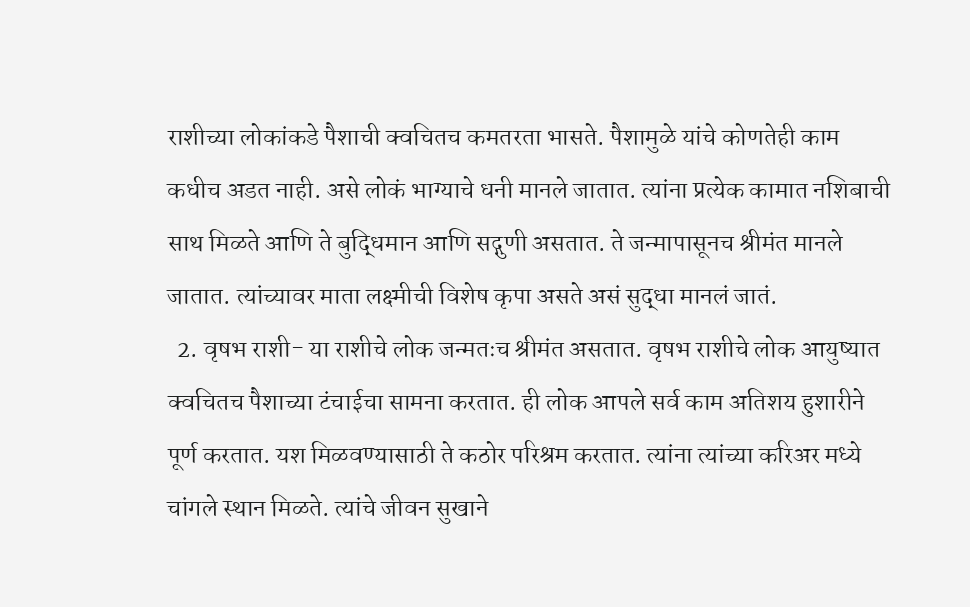राशीच्या लोकांकडे पैशाची क्वचितच कमतरता भासते. पैशामुळे यांचे कोणतेही काम कधीच अडत नाही. असे लोकं भाग्याचे धनी मानले जातात. त्यांना प्रत्येक कामात नशिबाची साथ मिळते आणि ते बुद्धिमान आणि सद्गुणी असतात. ते जन्मापासूनच श्रीमंत मानले जातात. त्यांच्यावर माता लक्ष्मीची विशेष कृपा असते असं सुद्धा मानलं जातं.
  2. वृषभ राशी- या राशीचे लोक जन्मतःच श्रीमंत असतात. वृषभ राशीचे लोक आयुष्यात क्वचितच पैशाच्या टंचाईचा सामना करतात. ही लोक आपले सर्व काम अतिशय हुशारीने पूर्ण करतात. यश मिळवण्यासाठी ते कठोर परिश्रम करतात. त्यांना त्यांच्या करिअर मध्ये चांगले स्थान मिळते. त्यांचे जीवन सुखाने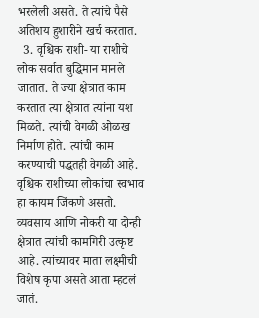भरलेली असते. ते त्यांचे पैसे अतिशय हुशारीने खर्च करतात.
  3. वृश्चिक राशी- या राशीचे लोक सर्वात बुद्धिमान मानले जातात. ते ज्या क्षेत्रात काम करतात त्या क्षेत्रात त्यांना यश मिळते. त्यांची वेगळी ओळख निर्माण होते. त्यांची काम करण्याची पद्धतही वेगळी आहे. वृश्चिक राशीच्या लोकांचा स्वभाव हा कायम जिंकणे असतो. व्यवसाय आणि नोकरी या दोन्ही क्षेत्रात त्यांची कामगिरी उत्कृष्ट आहे. त्यांच्यावर माता लक्ष्मीची विशेष कृपा असते आता म्हटलं जातं.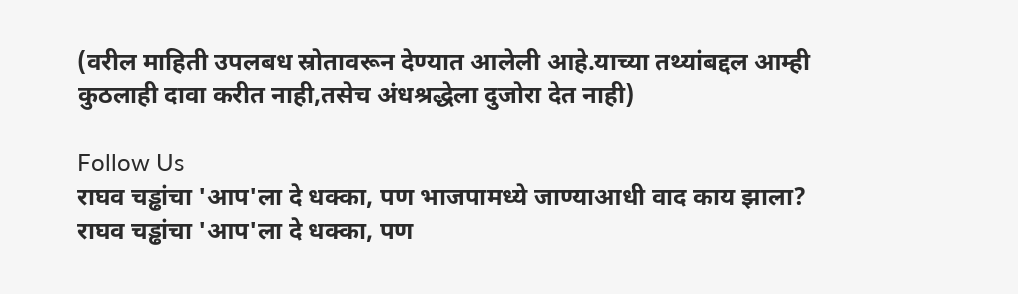(वरील माहिती उपलबध स्रोतावरून देण्यात आलेली आहे.याच्या तथ्यांबद्दल आम्ही कुठलाही दावा करीत नाही,तसेच अंधश्रद्धेला दुजोरा देत नाही)

Follow Us
राघव चड्ढांचा 'आप'ला दे धक्का, पण भाजपामध्ये जाण्याआधी वाद काय झाला?
राघव चड्ढांचा 'आप'ला दे धक्का, पण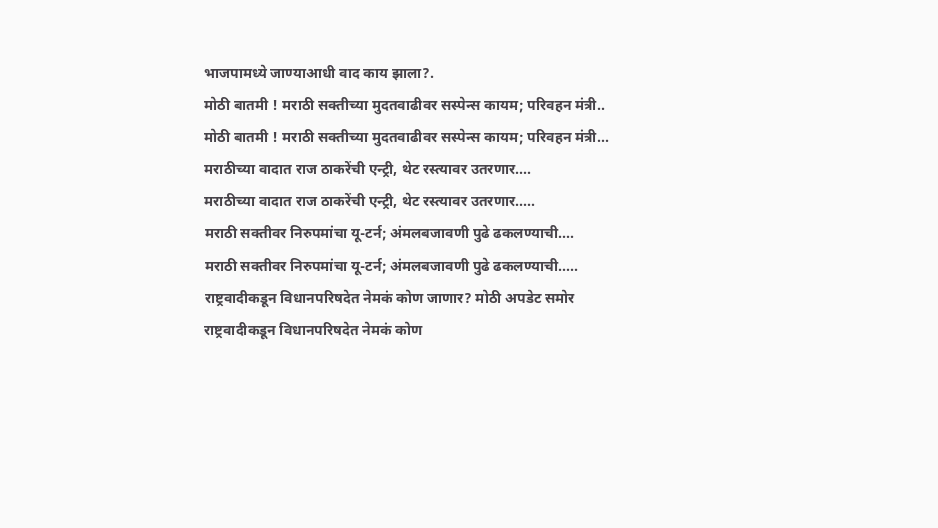भाजपामध्ये जाण्याआधी वाद काय झाला?.
मोठी बातमी ! मराठी सक्तीच्या मुदतवाढीवर सस्पेन्स कायम; परिवहन मंत्री..
मोठी बातमी ! मराठी सक्तीच्या मुदतवाढीवर सस्पेन्स कायम; परिवहन मंत्री...
मराठीच्या वादात राज ठाकरेंची एन्ट्री, थेट रस्त्यावर उतरणार....
मराठीच्या वादात राज ठाकरेंची एन्ट्री, थेट रस्त्यावर उतरणार.....
मराठी सक्तीवर निरुपमांचा यू-टर्न; अंमलबजावणी पुढे ढकलण्याची....
मराठी सक्तीवर निरुपमांचा यू-टर्न; अंमलबजावणी पुढे ढकलण्याची.....
राष्ट्रवादीकडून विधानपरिषदेत नेमकं कोण जाणार? मोठी अपडेट समोर
राष्ट्रवादीकडून विधानपरिषदेत नेमकं कोण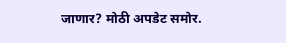जाणार? मोठी अपडेट समोर.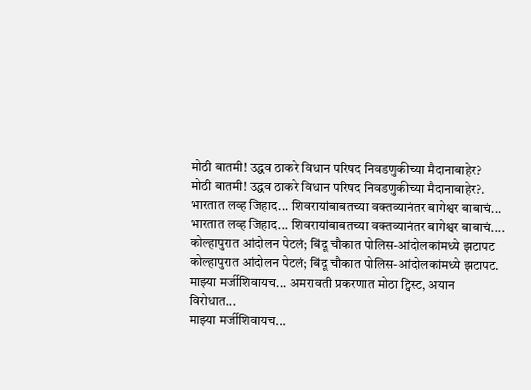मोठी बातमी! उद्धव ठाकरे विधान परिषद निवडणुकीच्या मैदानाबाहेर?
मोठी बातमी! उद्धव ठाकरे विधान परिषद निवडणुकीच्या मैदानाबाहेर?.
भारतात लव्ह जिहाद... शिवरायांबाबतच्या वक्तव्यानंतर बागेश्वर बाबाचं...
भारतात लव्ह जिहाद... शिवरायांबाबतच्या वक्तव्यानंतर बागेश्वर बाबाचं....
कोल्हापुरात आंदोलन पेटलं; बिंदू चौकात पोलिस-आंदोलकांमध्ये झटापट
कोल्हापुरात आंदोलन पेटलं; बिंदू चौकात पोलिस-आंदोलकांमध्ये झटापट.
माझ्या मर्जीशिवायच... अमरावती प्रकरणात मोठा ट्विस्ट, अयान विरोधात...
माझ्या मर्जीशिवायच...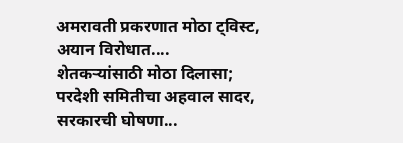अमरावती प्रकरणात मोठा ट्विस्ट, अयान विरोधात....
शेतकऱ्यांसाठी मोठा दिलासा; परदेशी समितीचा अहवाल सादर, सरकारची घोषणा...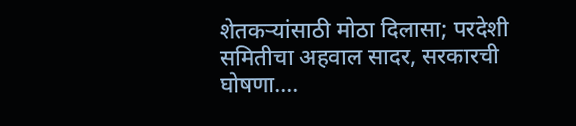शेतकऱ्यांसाठी मोठा दिलासा; परदेशी समितीचा अहवाल सादर, सरकारची घोषणा....